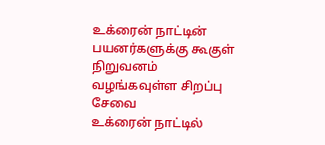உக்ரைன் நாட்டின் பயனர்களுக்கு கூகுள் நிறுவனம் வழங்கவுள்ள சிறப்பு சேவை
உக்ரைன் நாட்டில்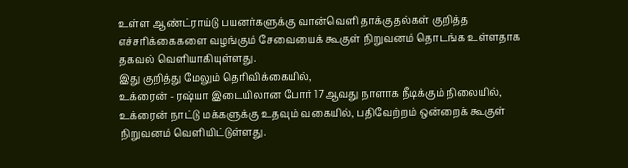உள்ள ஆண்ட்ராய்டு பயனர்களுக்கு வான்வெளி தாக்குதல்கள் குறித்த எச்சரிக்கைகளை வழங்கும் சேவையைக் கூகுள் நிறுவனம் தொடங்க உள்ளதாக தகவல் வெளியாகியுள்ளது.
இது குறித்து மேலும் தெரிவிக்கையில்,
உக்ரைன் - ரஷ்யா இடையிலான போர் 17ஆவது நாளாக நீடிக்கும் நிலையில், உக்ரைன் நாட்டு மக்களுக்கு உதவும் வகையில், பதிவேற்றம் ஒன்றைக் கூகுள் நிறுவனம் வெளியிட்டுள்ளது.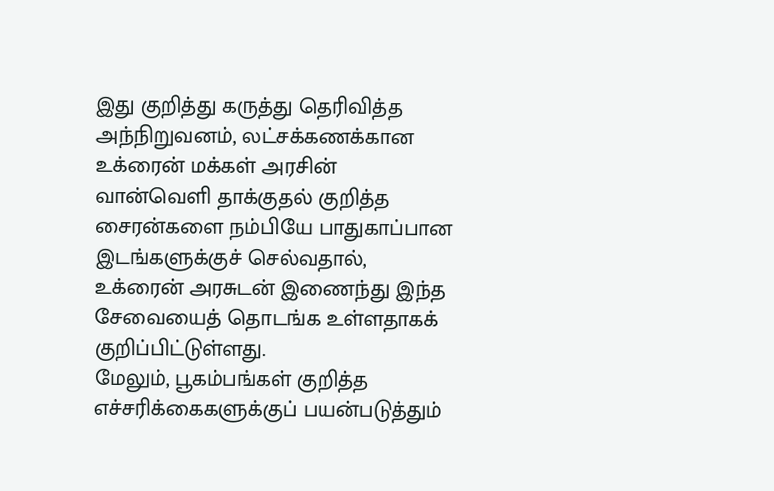இது குறித்து கருத்து தெரிவித்த அந்நிறுவனம், லட்சக்கணக்கான உக்ரைன் மக்கள் அரசின் வான்வெளி தாக்குதல் குறித்த சைரன்களை நம்பியே பாதுகாப்பான இடங்களுக்குச் செல்வதால், உக்ரைன் அரசுடன் இணைந்து இந்த சேவையைத் தொடங்க உள்ளதாகக் குறிப்பிட்டுள்ளது.
மேலும், பூகம்பங்கள் குறித்த எச்சரிக்கைகளுக்குப் பயன்படுத்தும்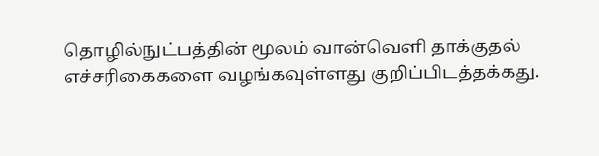தொழில்நுட்பத்தின் மூலம் வான்வெளி தாக்குதல் எச்சரிகைகளை வழங்கவுள்ளது குறிப்பிடத்தக்கது.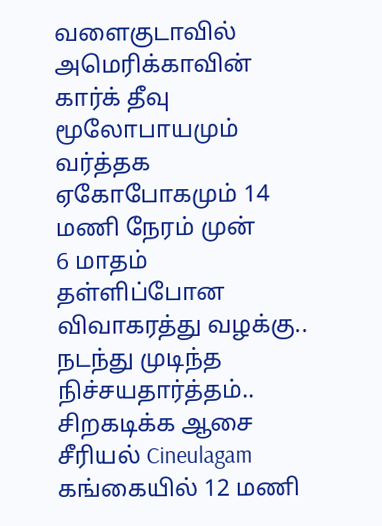வளைகுடாவில் அமெரிக்காவின் கார்க் தீவு மூலோபாயமும் வர்த்தக ஏகோபோகமும் 14 மணி நேரம் முன்
6 மாதம் தள்ளிப்போன விவாகரத்து வழக்கு.. நடந்து முடிந்த நிச்சயதார்த்தம்.. சிறகடிக்க ஆசை சீரியல் Cineulagam
கங்கையில் 12 மணி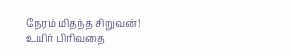நேரம் மிதந்த சிறுவன்! உயிர் பிரிவதை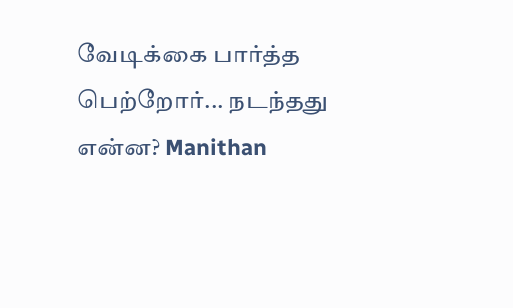வேடிக்கை பார்த்த பெற்றோர்... நடந்தது என்ன? Manithan